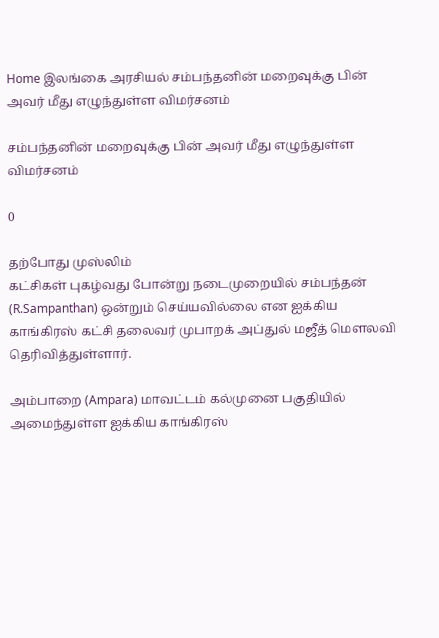Home இலங்கை அரசியல் சம்பந்தனின் மறைவுக்கு பின் அவர் மீது எழுந்துள்ள விமர்சனம்

சம்பந்தனின் மறைவுக்கு பின் அவர் மீது எழுந்துள்ள விமர்சனம்

0

தற்போது முஸ்லிம்
கட்சிகள் புகழ்வது போன்று நடைமுறையில் சம்பந்தன் (R.Sampanthan) ஒன்றும் செய்யவில்லை என ஐக்கிய‌ காங்கிர‌ஸ் க‌ட்சி தலைவர் முபாற‌க் அப்துல் ம‌ஜீத் மௌல‌வி தெரிவித்துள்ளார்.

அம்பாறை (Ampara) மாவட்டம் கல்முனை பகுதியில் அமைந்துள்ள ஐக்கிய காங்கிரஸ்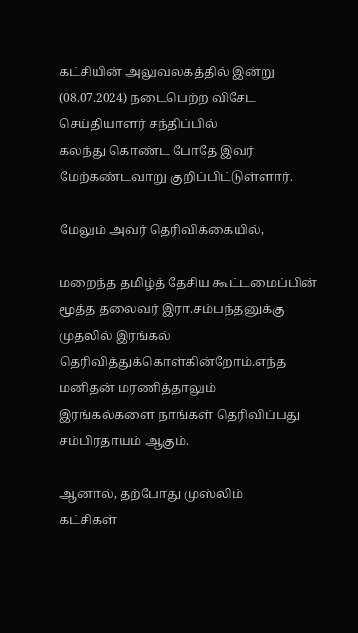கட்சியின் அலுவலகத்தில் இன்று (08.07.2024) நடைபெற்ற விசேட செய்தியாளர் சந்திப்பில்
கலந்து கொண்ட போதே இவர் மேற்கண்டவாறு குறிப்பிட்டுள்ளார்.

மேலும் அவர் தெரிவிக்கையில்,

மறைந்த தமிழ்த் தேசிய கூட்டமைப்பின் மூத்த தலைவர் இரா.சம்பந்தனுக்கு
முதலில் இரங்கல் தெரிவித்துக்கொள்கின்றோம்.எந்த மனிதன் மரணித்தாலும்
இரங்கல்களை நாங்கள் தெரிவிப்பது சம்பிரதாயம் ஆகும்.

ஆனால், தற்போது முஸ்லிம்
கட்சிகள்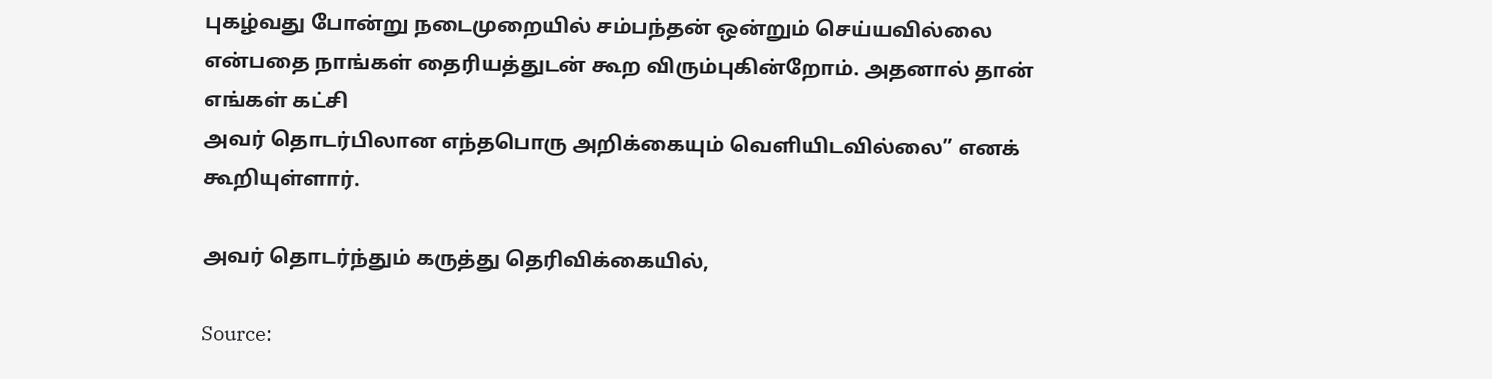புகழ்வது போன்று நடைமுறையில் சம்பந்தன் ஒன்றும் செய்யவில்லை
என்பதை நாங்கள் தைரியத்துடன் கூற விரும்புகின்றோம். அதனால் தான் எங்கள் கட்சி
அவர் தொடர்பிலான எந்தபொரு அறிக்கையும் வெளியிடவில்லை” எனக் கூறியுள்ளார்.

அவர் தொடர்ந்தும் கருத்து தெரிவிக்கையில்,

Source: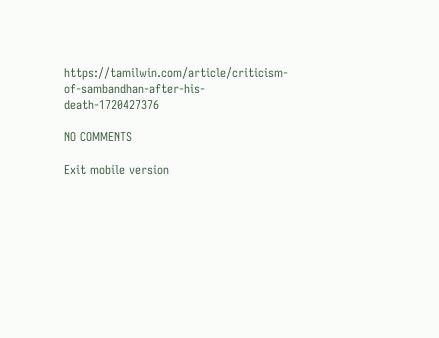https://tamilwin.com/article/criticism-of-sambandhan-after-his-death-1720427376

NO COMMENTS

Exit mobile version